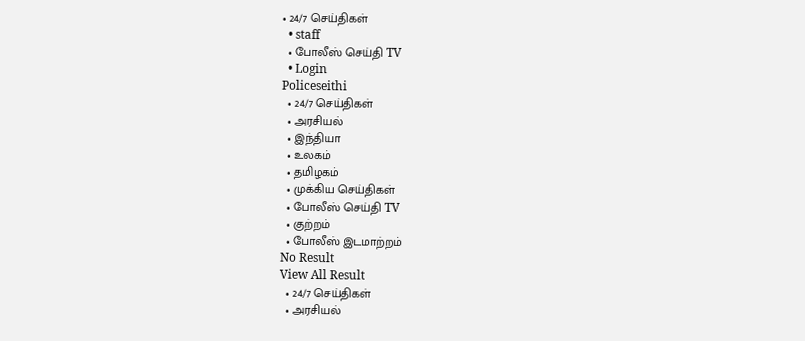• 24/7 செய்திகள்
  • staff
  • போலீஸ் செய்தி TV
  • Login
Policeseithi
  • 24/7 செய்திகள்
  • அரசியல்
  • இந்தியா
  • உலகம்
  • தமிழகம்
  • முக்கிய செய்திகள்
  • போலீஸ் செய்தி TV
  • குற்றம்
  • போலீஸ் இடமாற்றம்
No Result
View All Result
  • 24/7 செய்திகள்
  • அரசியல்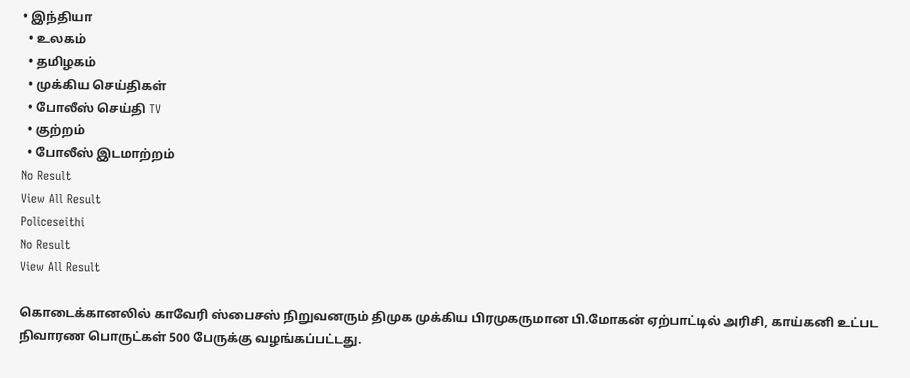• இந்தியா
  • உலகம்
  • தமிழகம்
  • முக்கிய செய்திகள்
  • போலீஸ் செய்தி TV
  • குற்றம்
  • போலீஸ் இடமாற்றம்
No Result
View All Result
Policeseithi
No Result
View All Result

கொடைக்கானலில் காவேரி ஸ்பைசஸ் நிறுவனரும் திமுக முக்கிய பிரமுகருமான பி.மோகன் ஏற்பாட்டில் அரிசி, காய்கனி உட்பட நிவாரண பொருட்கள் 500 பேருக்கு வழங்கப்பட்டது.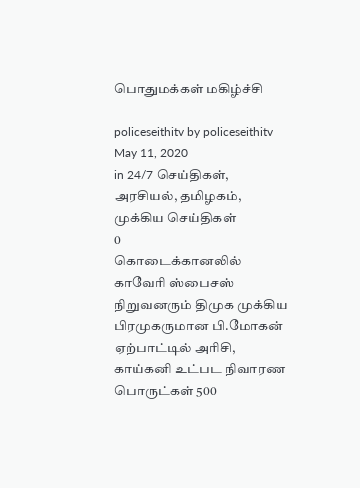பொதுமக்கள் மகிழ்ச்சி

policeseithitv by policeseithitv
May 11, 2020
in 24/7 செய்திகள், அரசியல், தமிழகம், முக்கிய செய்திகள்
0
கொடைக்கானலில் காவேரி ஸ்பைசஸ் நிறுவனரும் திமுக முக்கிய பிரமுகருமான பி.மோகன் ஏற்பாட்டில் அரிசி, காய்கனி உட்பட நிவாரண பொருட்கள் 500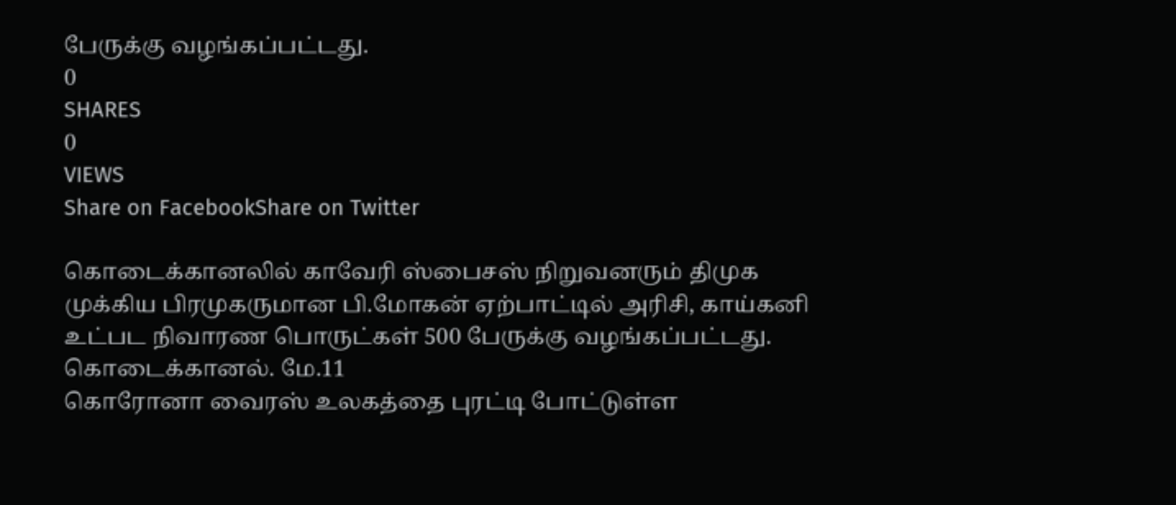பேருக்கு வழங்கப்பட்டது.
0
SHARES
0
VIEWS
Share on FacebookShare on Twitter

கொடைக்கானலில் காவேரி ஸ்பைசஸ் நிறுவனரும் திமுக முக்கிய பிரமுகருமான பி.மோகன் ஏற்பாட்டில் அரிசி, காய்கனி உட்பட நிவாரண பொருட்கள் 500 பேருக்கு வழங்கப்பட்டது.
கொடைக்கானல். மே.11
கொரோனா வைரஸ் உலகத்தை புரட்டி போட்டுள்ள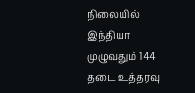நிலையில் இந்தியா முழுவதும் 144 தடை உத்தரவு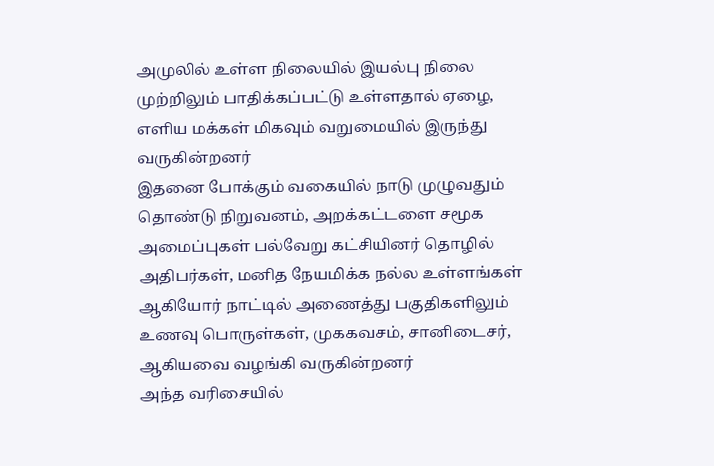அமுலில் உள்ள நிலையில் இயல்பு நிலை முற்றிலும் பாதிக்கப்பட்டு உள்ளதால் ஏழை, எளிய மக்கள் மிகவும் வறுமையில் இருந்து வருகின்றனர்
இதனை போக்கும் வகையில் நாடு முழுவதும் தொண்டு நிறுவனம், அறக்கட்டளை சமூக அமைப்புகள் பல்வேறு கட்சியினர் தொழில் அதிபர்கள், மனித நேயமிக்க நல்ல உள்ளங்கள் ஆகியோர் நாட்டில் அணைத்து பகுதிகளிலும் உணவு பொருள்கள், முககவசம், சானிடைசர், ஆகியவை வழங்கி வருகின்றனர்
அந்த வரிசையில்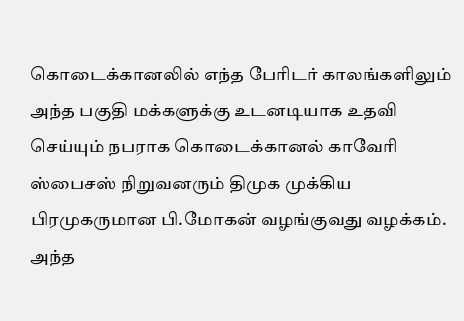கொடைக்கானலில் எந்த பேரிடர் காலங்களிலும் அந்த பகுதி மக்களுக்கு உடனடியாக உதவி செய்யும் நபராக கொடைக்கானல் காவேரி ஸ்பைசஸ் நிறுவனரும் திமுக முக்கிய பிரமுகருமான பி.மோகன் வழங்குவது வழக்கம். அந்த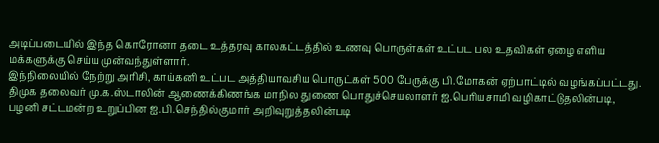அடிப்படையில் இந்த கொரோனா தடை உத்தரவு காலகட்டத்தில் உணவு பொருள்கள் உட்பட பல உதவிகள் ஏழை எளிய மக்களுக்கு செய்ய முன்வந்துள்ளார்.
இந்நிலையில் நேற்று அரிசி, காய்கனி உட்பட அத்தியாவசிய பொருட்கள் 500 பேருக்கு பி.மோகன் ஏற்பாட்டில் வழங்கப்பட்டது.
திமுக தலைவர் மு.க.ஸ்டாலின் ஆணைக்கிணங்க மாநில துணை பொதுச்செயலாளர் ஐ.பெரியசாமி வழிகாட்டுதலின்படி, பழனி சட்டமன்ற உறுப்பின ஐ.பி.செந்தில்குமார் அறிவுறுத்தலின்படி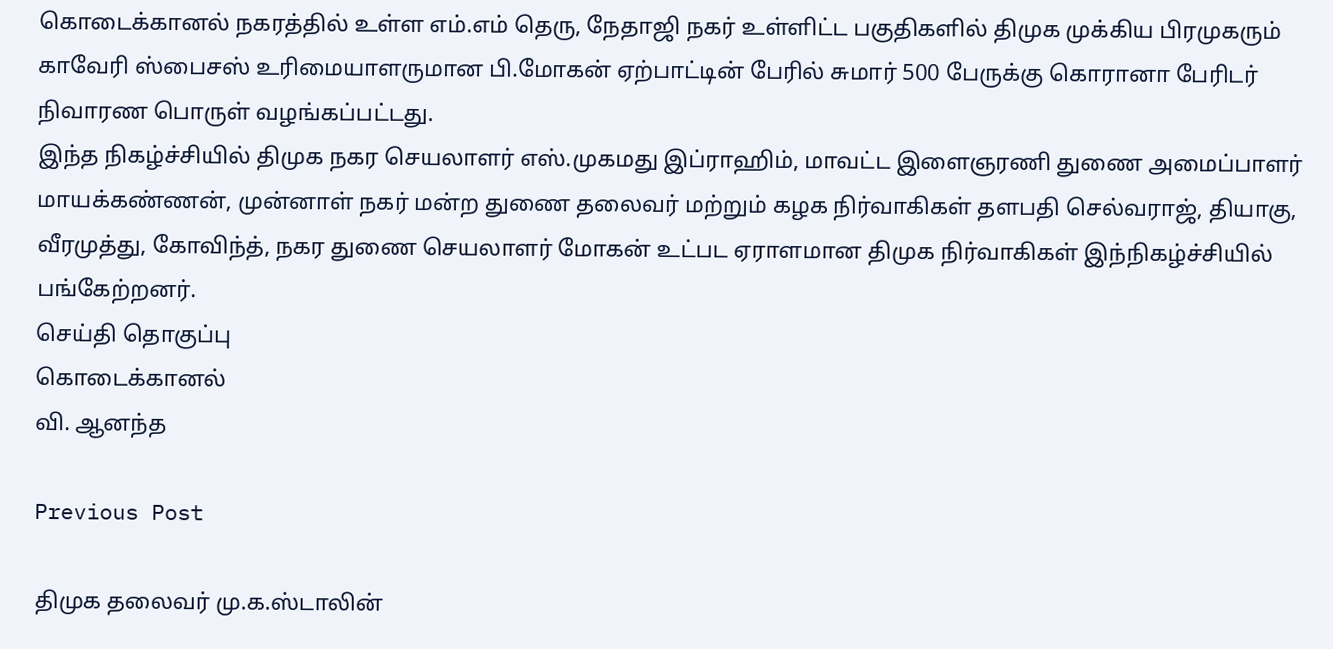கொடைக்கானல் நகரத்தில் உள்ள எம்.எம் தெரு, நேதாஜி நகர் உள்ளிட்ட பகுதிகளில் திமுக முக்கிய பிரமுகரும் காவேரி ஸ்பைசஸ் உரிமையாளருமான பி.மோகன் ஏற்பாட்டின் பேரில் சுமார் 500 பேருக்கு கொரானா பேரிடர் நிவாரண பொருள் வழங்கப்பட்டது.
இந்த நிகழ்ச்சியில் திமுக நகர செயலாளர் எஸ்.முகமது இப்ராஹிம், மாவட்ட இளைஞரணி துணை அமைப்பாளர் மாயக்கண்ணன், முன்னாள் நகர் மன்ற துணை தலைவர் மற்றும் கழக நிர்வாகிகள் தளபதி செல்வராஜ், தியாகு, வீரமுத்து, கோவிந்த், நகர துணை செயலாளர் மோகன் உட்பட ஏராளமான திமுக நிர்வாகிகள் இந்நிகழ்ச்சியில் பங்கேற்றனர்.
செய்தி தொகுப்பு
கொடைக்கானல்
வி. ஆனந்த

Previous Post

திமுக தலைவர் மு.க.ஸ்டாலின்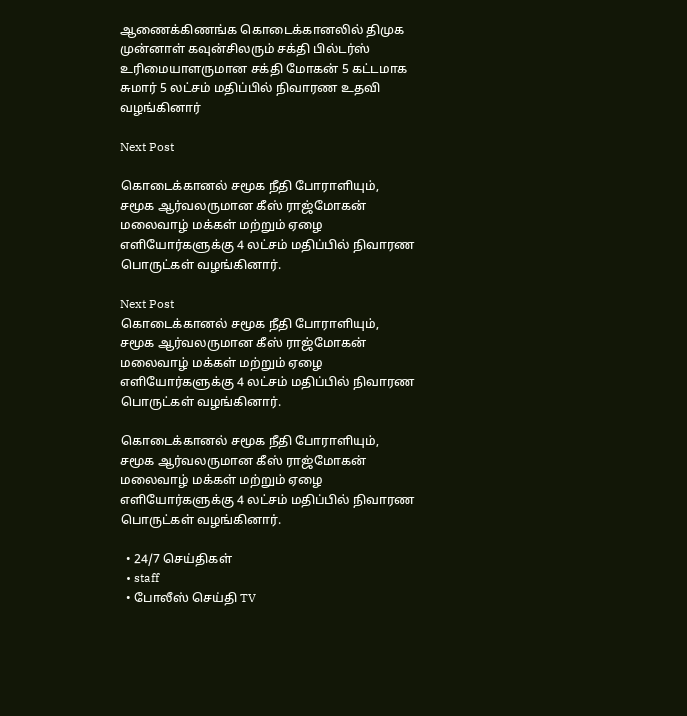ஆணைக்கிணங்க கொடைக்கானலில் திமுக முன்னாள் கவுன்சிலரும் சக்தி பில்டர்ஸ் உரிமையாளருமான சக்தி மோகன் 5 கட்டமாக சுமார் 5 லட்சம் மதிப்பில் நிவாரண உதவி வழங்கினார்

Next Post

கொடைக்கானல் சமூக நீதி போராளியும், சமூக ஆர்வலருமான கீஸ் ராஜ்மோகன் மலைவாழ் மக்கள் மற்றும் ஏழை எளியோர்களுக்கு 4 லட்சம் மதிப்பில் நிவாரண பொருட்கள் வழங்கினார்.

Next Post
கொடைக்கானல் சமூக நீதி போராளியும், சமூக ஆர்வலருமான கீஸ் ராஜ்மோகன் மலைவாழ் மக்கள் மற்றும் ஏழை எளியோர்களுக்கு 4 லட்சம் மதிப்பில் நிவாரண பொருட்கள் வழங்கினார்.

கொடைக்கானல் சமூக நீதி போராளியும், சமூக ஆர்வலருமான கீஸ் ராஜ்மோகன் மலைவாழ் மக்கள் மற்றும் ஏழை எளியோர்களுக்கு 4 லட்சம் மதிப்பில் நிவாரண பொருட்கள் வழங்கினார்.

  • 24/7 செய்திகள்
  • staff
  • போலீஸ் செய்தி TV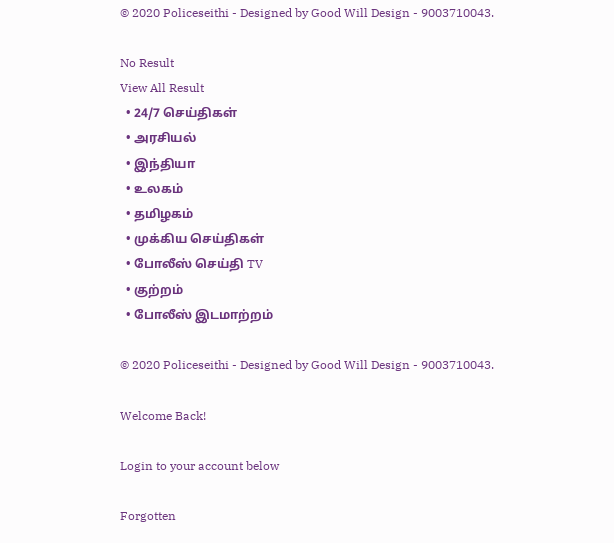© 2020 Policeseithi - Designed by Good Will Design - 9003710043.

No Result
View All Result
  • 24/7 செய்திகள்
  • அரசியல்
  • இந்தியா
  • உலகம்
  • தமிழகம்
  • முக்கிய செய்திகள்
  • போலீஸ் செய்தி TV
  • குற்றம்
  • போலீஸ் இடமாற்றம்

© 2020 Policeseithi - Designed by Good Will Design - 9003710043.

Welcome Back!

Login to your account below

Forgotten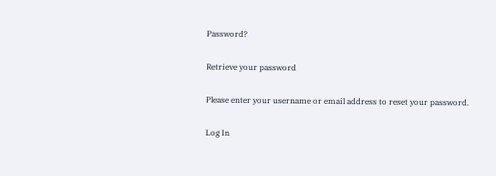Password?

Retrieve your password

Please enter your username or email address to reset your password.

Log In